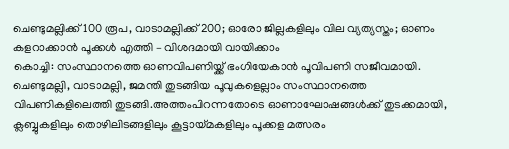ചെണ്ടുമല്ലിക്ക് 100 രൂപ, വാടാമല്ലിക്ക് 200; ഓരോ ജില്ലകളിലും വില വ്യത്യസ്തം; ഓണം കളറാക്കാൻ പൂക്കൾ എത്തി – വിശദമായി വായിക്കാം
കൊച്ചി: സംസ്ഥാനത്തെ ഓണവിപണിയ്ക്ക് ഭംഗിയേകാൻ പൂവിപണി സജീവമായി. ചെണ്ടുമല്ലി, വാടാമല്ലി, ജമന്തി തുടങ്ങിയ പൂവുകളെല്ലാം സംസ്ഥാനത്തെ വിപണികളിലെത്തി തുടങ്ങി.അത്തംപിറന്നതോടെ ഓണാഘോഷങ്ങൾക്ക് തുടക്കമായി, ക്ലബ്ബുകളിലും തൊഴിലിടങ്ങളിലും കൂട്ടായ്മകളിലും പൂക്കള മത്സരം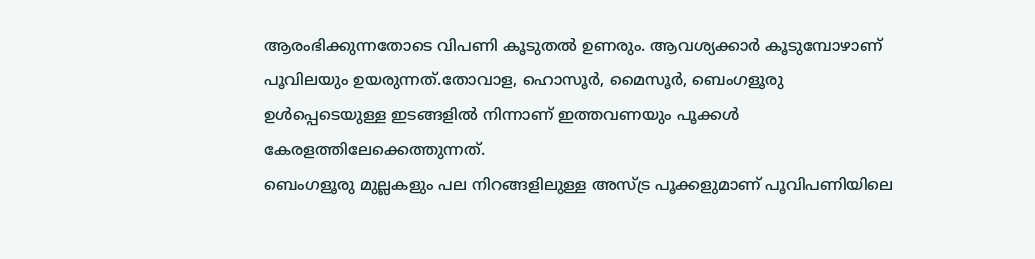ആരംഭിക്കുന്നതോടെ വിപണി കൂടുതൽ ഉണരും. ആവശ്യക്കാർ കൂടുമ്പോഴാണ് പൂവിലയും ഉയരുന്നത്.തോവാള, ഹൊസൂർ, മൈസൂർ, ബെംഗളൂരു ഉൾപ്പെടെയുള്ള ഇടങ്ങളിൽ നിന്നാണ് ഇത്തവണയും പൂക്കൾ കേരളത്തിലേക്കെത്തുന്നത്.
ബെംഗളൂരു മുല്ലകളും പല നിറങ്ങളിലുള്ള അസ്ട്ര പൂക്കളുമാണ് പൂവിപണിയിലെ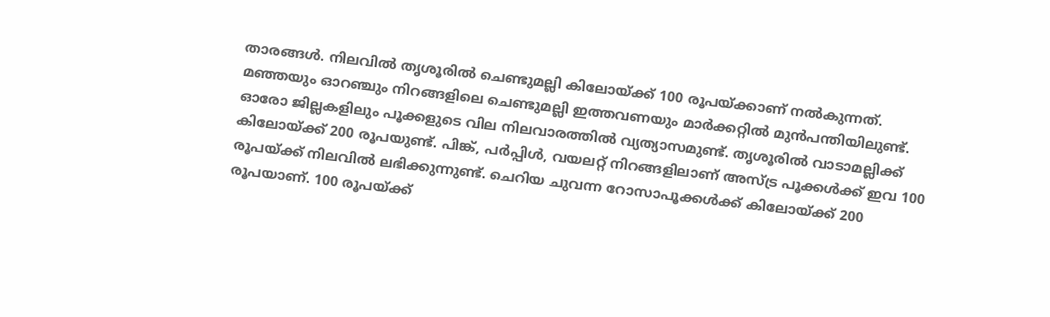താരങ്ങൾ. നിലവിൽ തൃശൂരിൽ ചെണ്ടുമല്ലി കിലോയ്ക്ക് 100 രൂപയ്ക്കാണ് നൽകുന്നത്. മഞ്ഞയും ഓറഞ്ചും നിറങ്ങളിലെ ചെണ്ടുമല്ലി ഇത്തവണയും മാർക്കറ്റിൽ മുൻപന്തിയിലുണ്ട്. ഓരോ ജില്ലകളിലും പൂക്കളുടെ വില നിലവാരത്തിൽ വ്യത്യാസമുണ്ട്. തൃശൂരിൽ വാടാമല്ലിക്ക് കിലോയ്ക്ക് 200 രൂപയുണ്ട്. പിങ്ക്, പർപ്പിൾ, വയലറ്റ് നിറങ്ങളിലാണ് അസ്ട്ര പൂക്കൾക്ക് ഇവ 100 രൂപയ്ക്ക് നിലവിൽ ലഭിക്കുന്നുണ്ട്. ചെറിയ ചുവന്ന റോസാപൂക്കൾക്ക് കിലോയ്ക്ക് 200 രൂപയാണ്. 100 രൂപയ്ക്ക്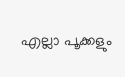എല്ലാ പൂക്കളും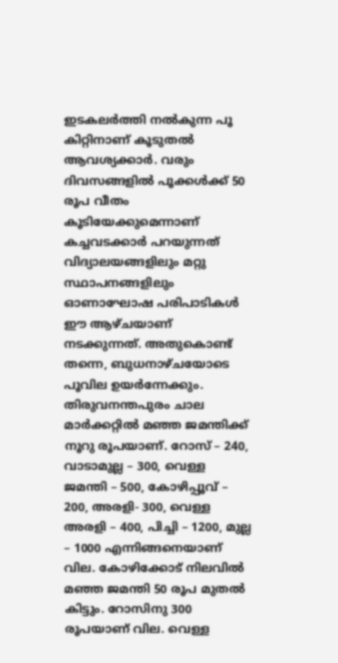ഇടകലർത്തി നൽകുന്ന പൂ കിറ്റിനാണ് കൂടുതൽ ആവശ്യക്കാർ. വരും ദിവസങ്ങളിൽ പൂക്കൾക്ക് 50 രൂപ വീതം കൂടിയേക്കുമെന്നാണ് കച്ചവടക്കാർ പറയുന്നത്
വിദ്യാലയങ്ങളിലും മറ്റു സ്ഥാപനങ്ങളിലും ഓണാഘോഷ പരിപാടികൾ ഈ ആഴ്ചയാണ് നടക്കുന്നത്. അതുകൊണ്ട് തന്നെ, ബുധനാഴ്ചയോടെ പൂവില ഉയർന്നേക്കും. തിരുവനന്തപുരം ചാല മാർക്കറ്റിൽ മഞ്ഞ ജമന്തിക്ക് നൂറു രൂപയാണ്. റോസ് – 240, വാടാമുല്ല – 300, വെള്ള ജമന്തി – 500, കോഴിപ്പൂവ് – 200, അരളി- 300, വെള്ള അരളി – 400, പിച്ചി – 1200, മുല്ല – 1000 എന്നിങ്ങനെയാണ് വില. കോഴിക്കോട് നിലവിൽ മഞ്ഞ ജമന്തി 50 രൂപ മുതൽ കിട്ടും. റോസിനു 300 രൂപയാണ് വില. വെള്ള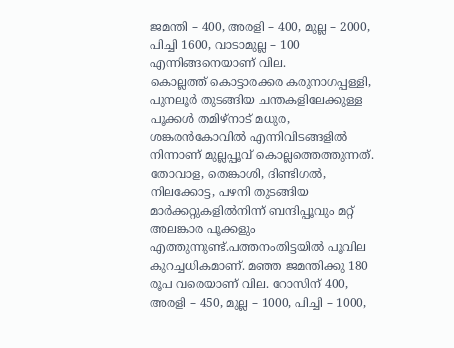ജമന്തി – 400, അരളി – 400, മുല്ല – 2000, പിച്ചി 1600, വാടാമുല്ല – 100 എന്നിങ്ങനെയാണ് വില.
കൊല്ലത്ത് കൊട്ടാരക്കര കരുനാഗപ്പള്ളി, പുനലൂർ തുടങ്ങിയ ചന്തകളിലേക്കുള്ള പൂക്കൾ തമിഴ്നാട് മധുര, ശങ്കരൻകോവിൽ എന്നിവിടങ്ങളിൽ നിന്നാണ് മുല്ലപ്പൂവ് കൊല്ലത്തെത്തുന്നത്. തോവാള, തെങ്കാശി, ദിണ്ടിഗൽ, നിലക്കോട്ട, പഴനി തുടങ്ങിയ മാർക്കറ്റുകളിൽനിന്ന് ബന്ദിപ്പൂവും മറ്റ് അലങ്കാര പൂക്കളും എത്തുന്നുണ്ട്.പത്തനംതിട്ടയിൽ പൂവില കുറച്ചധികമാണ്. മഞ്ഞ ജമന്തിക്കു 180 രൂപ വരെയാണ് വില. റോസിന് 400, അരളി – 450, മുല്ല – 1000, പിച്ചി – 1000,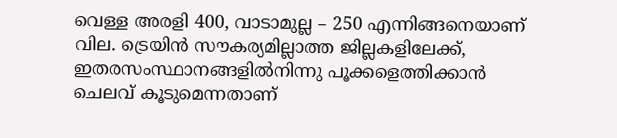വെള്ള അരളി 400, വാടാമുല്ല – 250 എന്നിങ്ങനെയാണ് വില. ട്രെയിൻ സൗകര്യമില്ലാത്ത ജില്ലകളിലേക്ക്, ഇതരസംസ്ഥാനങ്ങളിൽനിന്നു പൂക്കളെത്തിക്കാൻ ചെലവ് കൂടുമെന്നതാണ്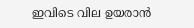ഇവിടെ വില ഉയരാൻ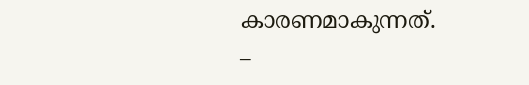കാരണമാകുന്നത്.
_